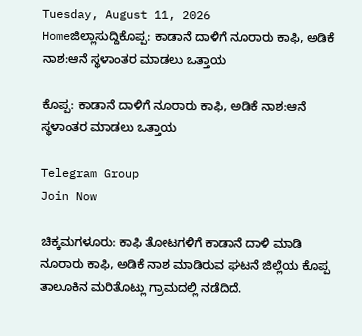Tuesday, August 11, 2026
Homeಜಿಲ್ಲಾಸುದ್ದಿಕೊಪ್ಪ: ಕಾಡಾನೆ ದಾಳಿಗೆ ನೂರಾರು ಕಾಫಿ, ಅಡಿಕೆ ನಾಶ:ಆನೆ ಸ್ಥಳಾಂತರ ಮಾಡಲು ಒತ್ತಾಯ

ಕೊಪ್ಪ: ಕಾಡಾನೆ ದಾಳಿಗೆ ನೂರಾರು ಕಾಫಿ, ಅಡಿಕೆ ನಾಶ:ಆನೆ ಸ್ಥಳಾಂತರ ಮಾಡಲು ಒತ್ತಾಯ

Telegram Group
Join Now

ಚಿಕ್ಕಮಗಳೂರು: ಕಾಫಿ ತೋಟಗಳಿಗೆ ಕಾಡಾನೆ ದಾಳಿ ಮಾಡಿ ನೂರಾರು ಕಾಫಿ, ಅಡಿಕೆ ನಾಶ ಮಾಡಿರುವ ಘಟನೆ ಜಿಲ್ಲೆಯ ಕೊಪ್ಪ ತಾಲೂಕಿನ ಮರಿತೊಟ್ಲು ಗ್ರಾಮದಲ್ಲಿ ನಡೆದಿದೆ.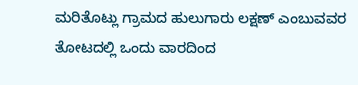ಮರಿತೊಟ್ಲು ಗ್ರಾಮದ ಹುಲುಗಾರು ಲಕ್ಷಣ್ ಎಂಬುವವರ ತೋಟದಲ್ಲಿ ಒಂದು ವಾರದಿಂದ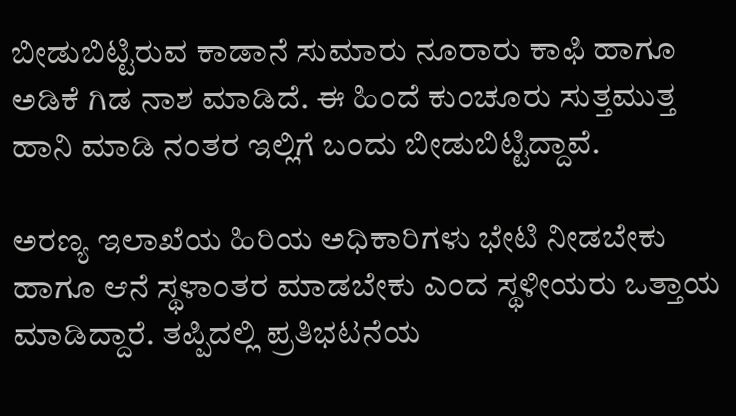ಬೀಡುಬಿಟ್ಟಿರುವ ಕಾಡಾನೆ ಸುಮಾರು ನೂರಾರು ಕಾಫಿ ಹಾಗೂ ಅಡಿಕೆ ಗಿಡ ನಾಶ ಮಾಡಿದೆ. ಈ ಹಿಂದೆ ಕುಂಚೂರು ಸುತ್ತಮುತ್ತ ಹಾನಿ ಮಾಡಿ ನಂತರ ಇಲ್ಲಿಗೆ ಬಂದು ಬೀಡುಬಿಟ್ಟಿದ್ದಾವೆ.

ಅರಣ್ಯ ಇಲಾಖೆಯ ಹಿರಿಯ ಅಧಿಕಾರಿಗಳು ಭೇಟಿ ನೀಡಬೇಕು ಹಾಗೂ ಆನೆ ಸ್ಥಳಾಂತರ ಮಾಡಬೇಕು ಎಂದ ಸ್ಥಳೀಯರು ಒತ್ತಾಯ ಮಾಡಿದ್ದಾರೆ. ತಪ್ಪಿದಲ್ಲಿ ಪ್ರತಿಭಟನೆಯ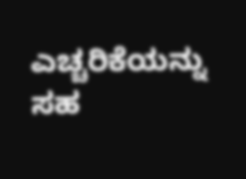ಎಚ್ಚರಿಕೆಯನ್ನು ಸಹ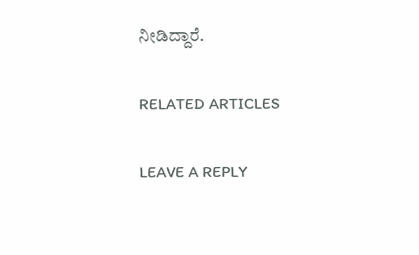ನೀಡಿದ್ದಾರೆ.

RELATED ARTICLES

LEAVE A REPLY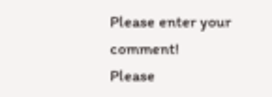Please enter your comment!
Please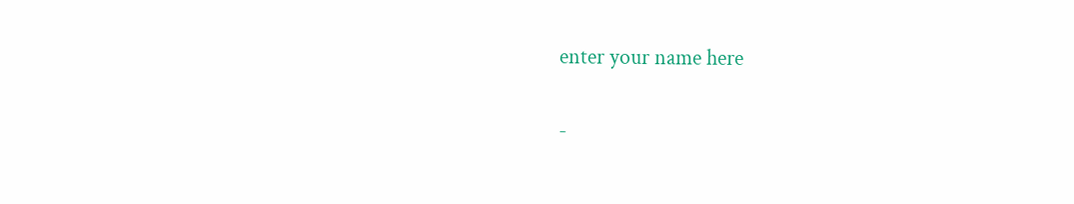enter your name here

-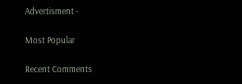Advertisment -

Most Popular

Recent Comments